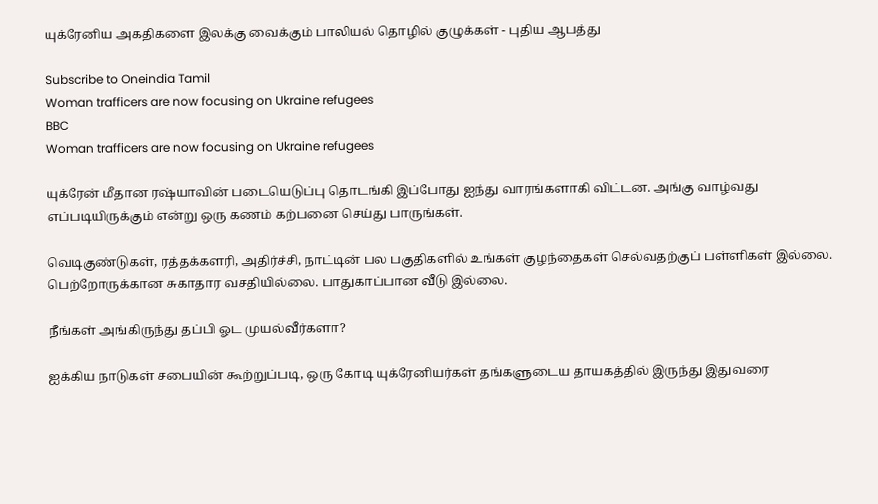யுக்ரேனிய அகதிகளை இலக்கு வைக்கும் பாலியல் தொழில் குழுக்கள் - புதிய ஆபத்து

Subscribe to Oneindia Tamil
Woman trafficers are now focusing on Ukraine refugees
BBC
Woman trafficers are now focusing on Ukraine refugees

யுக்ரேன் மீதான ரஷ்யாவின் படையெடுப்பு தொடங்கி இப்போது ஐந்து வாரங்களாகி விட்டன. அங்கு வாழ்வது எப்படியிருக்கும் என்று ஒரு கணம் கற்பனை செய்து பாருங்கள்.

வெடிகுண்டுகள், ரத்தக்களரி, அதிர்ச்சி, நாட்டின் பல பகுதிகளில் உங்கள் குழந்தைகள் செல்வதற்குப் பள்ளிகள் இல்லை. பெற்றோருக்கான சுகாதார வசதியில்லை. பாதுகாப்பான வீடு இல்லை.

நீங்கள் அங்கிருந்து தப்பி ஓட முயல்வீர்களா?

ஐக்கிய நாடுகள் சபையின் கூற்றுப்படி, ஒரு கோடி யுக்ரேனியர்கள் தங்களுடைய தாயகத்தில் இருந்து இதுவரை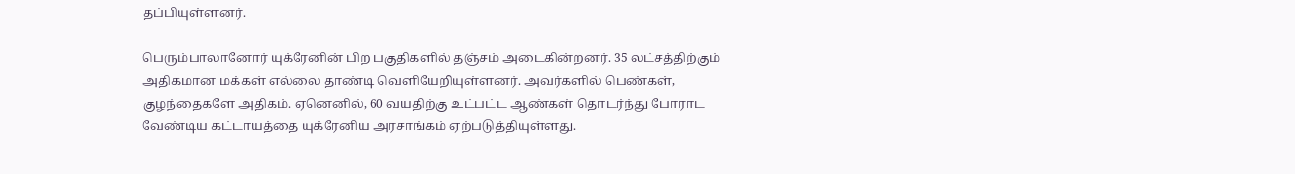தப்பியுள்ளனர்.

பெரும்பாலானோர் யுக்ரேனின் பிற பகுதிகளில் தஞ்சம் அடைகின்றனர். 35 லட்சத்திற்கும் அதிகமான மக்கள் எல்லை தாண்டி வெளியேறியுள்ளனர். அவர்களில் பெண்கள், குழந்தைகளே அதிகம். ஏனெனில், 60 வயதிற்கு உட்பட்ட ஆண்கள் தொடர்ந்து போராட வேண்டிய கட்டாயத்தை யுக்ரேனிய அரசாங்கம் ஏற்படுத்தியுள்ளது.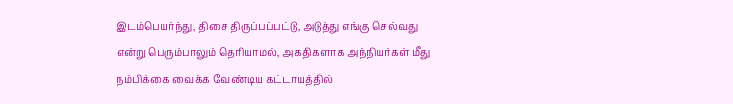இடம்பெயர்ந்து, திசை திருப்பப்பட்டு, அடுத்து எங்கு செல்வது என்று பெரும்பாலும் தெரியாமல், அகதிகளாக அந்நியர்கள் மீது நம்பிக்கை வைக்க வேண்டிய கட்டாயத்தில்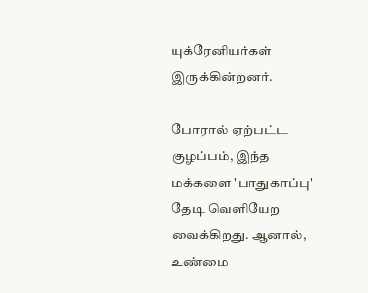யுக்ரேனியர்கள் இருக்கின்றனர்.

போரால் ஏற்பட்ட குழப்பம், இந்த மக்களை 'பாதுகாப்பு' தேடி வெளியேற வைக்கிறது. ஆனால், உண்மை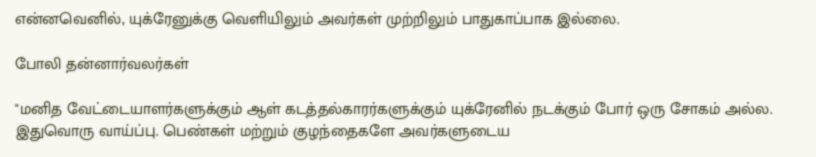என்னவெனில், யுக்ரேனுக்கு வெளியிலும் அவர்கள் முற்றிலும் பாதுகாப்பாக இல்லை.

போலி தன்னார்வலர்கள்

"மனித வேட்டையாளர்களுக்கும் ஆள் கடத்தல்காரர்களுக்கும் யுக்ரேனில் நடக்கும் போர் ஒரு சோகம் அல்ல. இதுவொரு வாய்ப்பு. பெண்கள் மற்றும் குழந்தைகளே அவர்களுடைய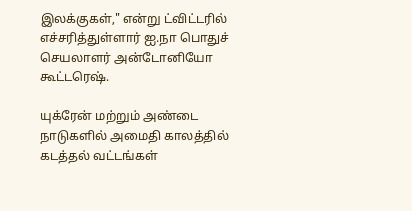இலக்குகள்," என்று ட்விட்டரில் எச்சரித்துள்ளார் ஐ.நா பொதுச் செயலாளர் அன்டோனியோ கூட்டரெஷ்.

யுக்ரேன் மற்றும் அண்டை நாடுகளில் அமைதி காலத்தில் கடத்தல் வட்டங்கள்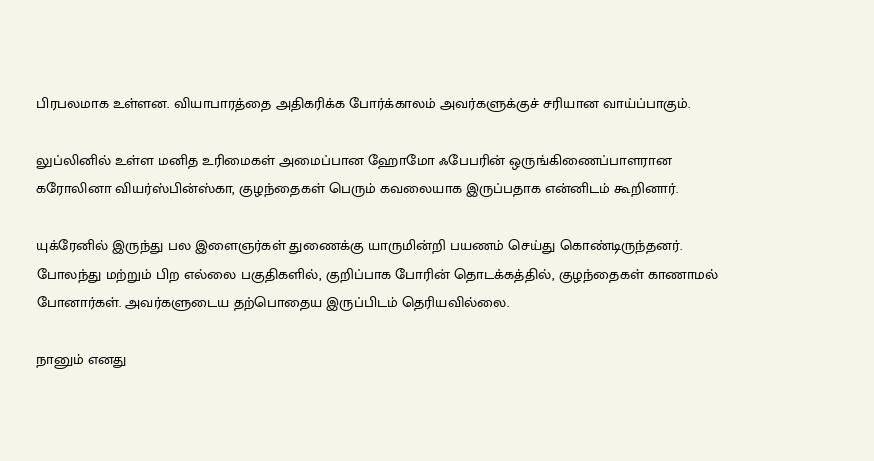பிரபலமாக உள்ளன. வியாபாரத்தை அதிகரிக்க போர்க்காலம் அவர்களுக்குச் சரியான வாய்ப்பாகும்.

லுப்லினில் உள்ள மனித உரிமைகள் அமைப்பான ஹோமோ ஃபேபரின் ஒருங்கிணைப்பாளரான கரோலினா வியர்ஸ்பின்ஸ்கா, குழந்தைகள் பெரும் கவலையாக இருப்பதாக என்னிடம் கூறினார்.

யுக்ரேனில் இருந்து பல இளைஞர்கள் துணைக்கு யாருமின்றி பயணம் செய்து கொண்டிருந்தனர். போலந்து மற்றும் பிற எல்லை பகுதிகளில், குறிப்பாக போரின் தொடக்கத்தில், குழந்தைகள் காணாமல் போனார்கள். அவர்களுடைய தற்பொதைய இருப்பிடம் தெரியவில்லை.

நானும் எனது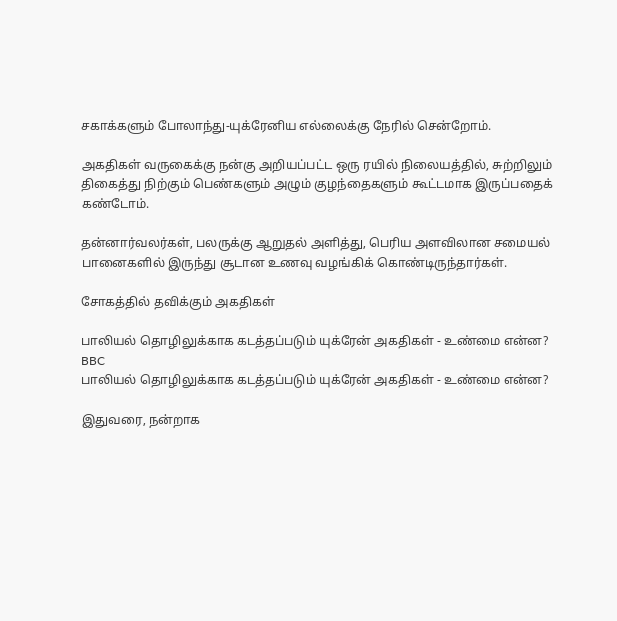சகாக்களும் போலாந்து-யுக்ரேனிய எல்லைக்கு நேரில் சென்றோம்.

அகதிகள் வருகைக்கு நன்கு அறியப்பட்ட ஒரு ரயில் நிலையத்தில், சுற்றிலும் திகைத்து நிற்கும் பெண்களும் அழும் குழந்தைகளும் கூட்டமாக இருப்பதைக் கண்டோம்.

தன்னார்வலர்கள், பலருக்கு ஆறுதல் அளித்து, பெரிய அளவிலான சமையல் பானைகளில் இருந்து சூடான உணவு வழங்கிக் கொண்டிருந்தார்கள்.

சோகத்தில் தவிக்கும் அகதிகள்

பாலியல் தொழிலுக்காக கடத்தப்படும் யுக்ரேன் அகதிகள் - உண்மை என்ன?
BBC
பாலியல் தொழிலுக்காக கடத்தப்படும் யுக்ரேன் அகதிகள் - உண்மை என்ன?

இதுவரை, நன்றாக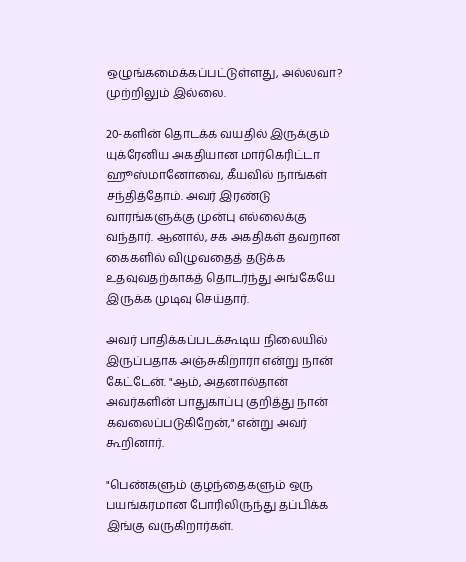ஒழுங்கமைக்கப்பட்டுள்ளது, அல்லவா? முற்றிலும் இல்லை.

20-களின் தொடக்க வயதில் இருக்கும் யுக்ரேனிய அகதியான மார்கெரிட்டா ஹூஸ்மானோவை, கீயவில் நாங்கள் சந்தித்தோம். அவர் இரண்டு வாரங்களுக்கு முன்பு எல்லைக்கு வந்தார். ஆனால், சக அகதிகள் தவறான கைகளில் விழுவதைத் தடுக்க உதவுவதற்காகத் தொடர்ந்து அங்கேயே இருக்க முடிவு செய்தார்.

அவர் பாதிக்கப்படக்கூடிய நிலையில் இருப்பதாக அஞ்சுகிறாரா என்று நான் கேட்டேன். "ஆம், அதனால்தான் அவர்களின் பாதுகாப்பு குறித்து நான் கவலைப்படுகிறேன்," என்று அவர் கூறினார்.

"பெண்களும் குழந்தைகளும் ஒரு பயங்கரமான போரிலிருந்து தப்பிக்க இங்கு வருகிறார்கள்.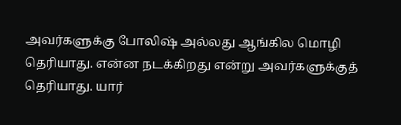அவர்களுக்கு போலிஷ் அல்லது ஆங்கில மொழி தெரியாது. என்ன நடக்கிறது என்று அவர்களுக்குத் தெரியாது. யார்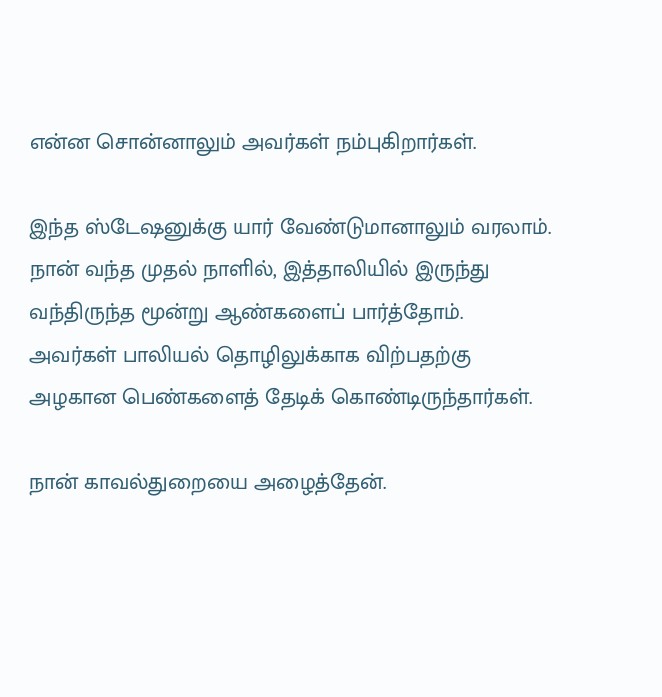என்ன சொன்னாலும் அவர்கள் நம்புகிறார்கள்.

இந்த ஸ்டேஷனுக்கு யார் வேண்டுமானாலும் வரலாம். நான் வந்த முதல் நாளில், இத்தாலியில் இருந்து வந்திருந்த மூன்று ஆண்களைப் பார்த்தோம். அவர்கள் பாலியல் தொழிலுக்காக விற்பதற்கு அழகான பெண்களைத் தேடிக் கொண்டிருந்தார்கள்.

நான் காவல்துறையை அழைத்தேன்.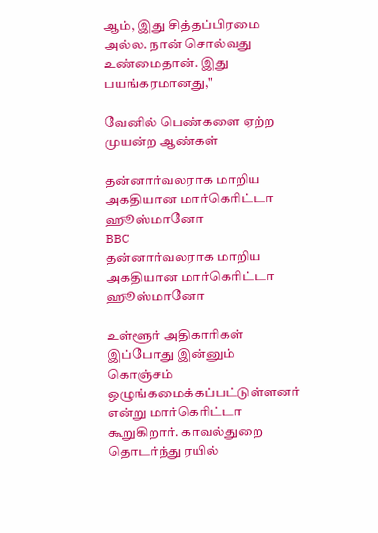ஆம், இது சித்தப்பிரமை அல்ல. நான் சொல்வது உண்மைதான். இது பயங்கரமானது,"

வேனில் பெண்களை ஏற்ற முயன்ற ஆண்கள்

தன்னார்வலராக மாறிய அகதியான மார்கெரிட்டா ஹூஸ்மானோ
BBC
தன்னார்வலராக மாறிய அகதியான மார்கெரிட்டா ஹூஸ்மானோ

உள்ளூர் அதிகாரிகள் இப்போது இன்னும் கொஞ்சம் ஒழுங்கமைக்கப்பட்டுள்ளனர் என்று மார்கெரிட்டா கூறுகிறார். காவல்துறை தொடர்ந்து ரயில்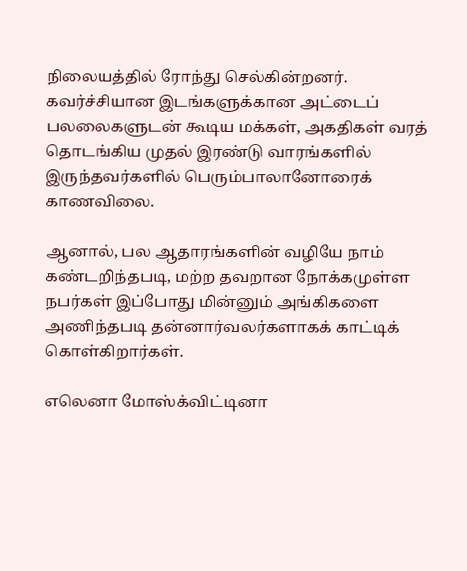நிலையத்தில் ரோந்து செல்கின்றனர். கவர்ச்சியான இடங்களுக்கான அட்டைப் பலலைகளுடன் கூடிய மக்கள், அகதிகள் வரத் தொடங்கிய முதல் இரண்டு வாரங்களில் இருந்தவர்களில் பெரும்பாலானோரைக் காணவிலை.

ஆனால், பல ஆதாரங்களின் வழியே நாம் கண்டறிந்தபடி, மற்ற தவறான நோக்கமுள்ள நபர்கள் இப்போது மின்னும் அங்கிகளை அணிந்தபடி தன்னார்வலர்களாகக் காட்டிக் கொள்கிறார்கள்.

எலெனா மோஸ்க்விட்டினா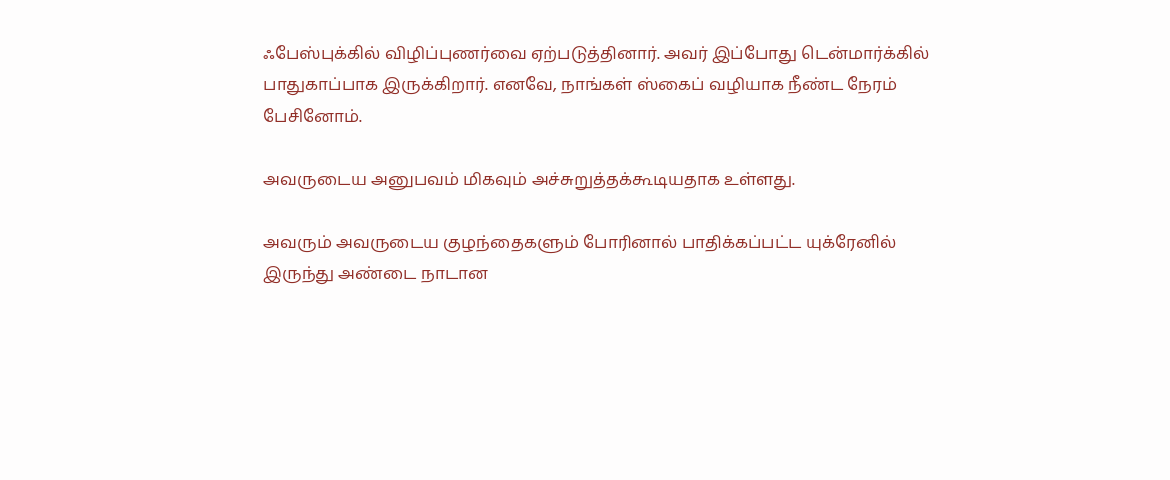ஃபேஸ்புக்கில் விழிப்புணர்வை ஏற்படுத்தினார். அவர் இப்போது டென்மார்க்கில் பாதுகாப்பாக இருக்கிறார். எனவே, நாங்கள் ஸ்கைப் வழியாக நீண்ட நேரம் பேசினோம்.

அவருடைய அனுபவம் மிகவும் அச்சுறுத்தக்கூடியதாக உள்ளது.

அவரும் அவருடைய குழந்தைகளும் போரினால் பாதிக்கப்பட்ட யுக்ரேனில் இருந்து அண்டை நாடான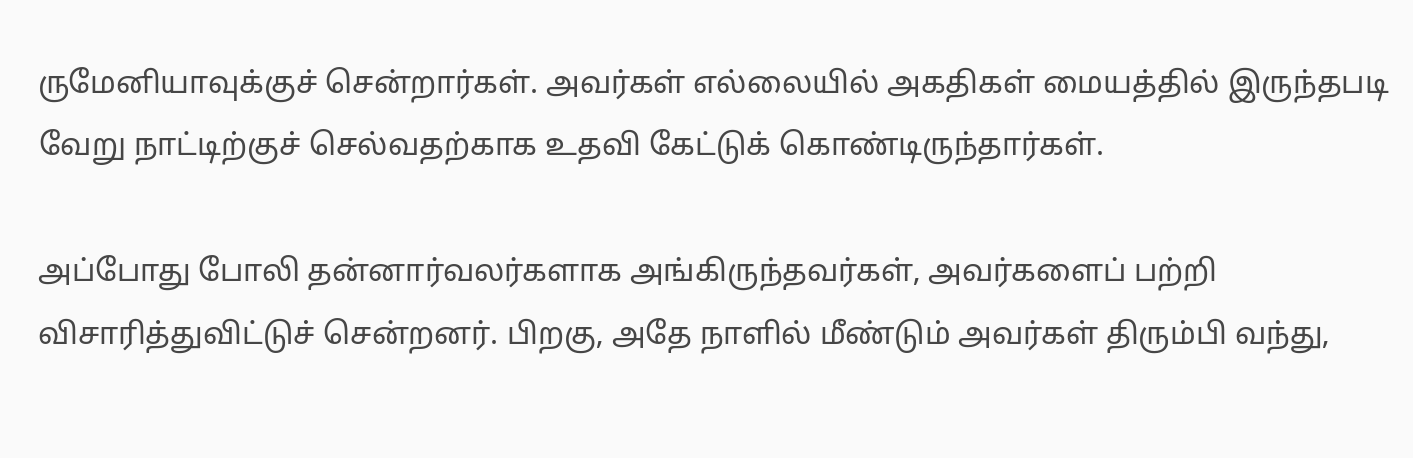ருமேனியாவுக்குச் சென்றார்கள். அவர்கள் எல்லையில் அகதிகள் மையத்தில் இருந்தபடி வேறு நாட்டிற்குச் செல்வதற்காக உதவி கேட்டுக் கொண்டிருந்தார்கள்.

அப்போது போலி தன்னார்வலர்களாக அங்கிருந்தவர்கள், அவர்களைப் பற்றி விசாரித்துவிட்டுச் சென்றனர். பிறகு, அதே நாளில் மீண்டும் அவர்கள் திரும்பி வந்து,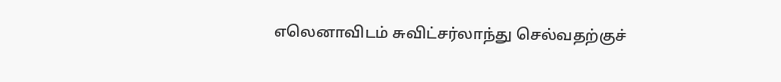எலெனாவிடம் சுவிட்சர்லாந்து செல்வதற்குச்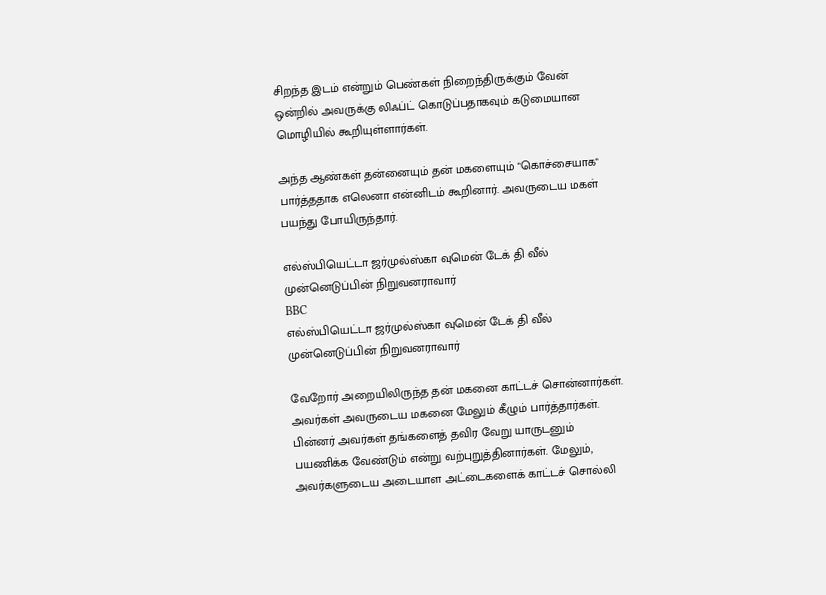சிறந்த இடம் என்றும் பெண்கள் நிறைந்திருக்கும் வேன் ஒன்றில் அவருக்கு லிஃப்ட் கொடுப்பதாகவும் கடுமையான மொழியில் கூறியுள்ளார்கள்.

அந்த ஆண்கள் தன்னையும் தன் மகளையும் "கொச்சையாக" பார்த்ததாக எலெனா என்னிடம் கூறினார். அவருடைய மகள் பயந்து போயிருந்தார்.

எல்ஸ்பியெட்டா ஜர்முல்ஸ்கா வுமென் டேக் தி வீல் முன்னெடுப்பின் நிறுவனராவார்
BBC
எல்ஸ்பியெட்டா ஜர்முல்ஸ்கா வுமென் டேக் தி வீல் முன்னெடுப்பின் நிறுவனராவார்

வேறோர் அறையிலிருந்த தன் மகனை காட்டச் சொன்னார்கள். அவர்கள் அவருடைய மகனை மேலும் கீழும் பார்த்தார்கள். பின்னர் அவர்கள் தங்களைத் தவிர வேறு யாருடனும் பயணிக்க வேண்டும் என்று வற்புறுத்தினார்கள். மேலும், அவர்களுடைய அடையாள அட்டைகளைக் காட்டச் சொல்லி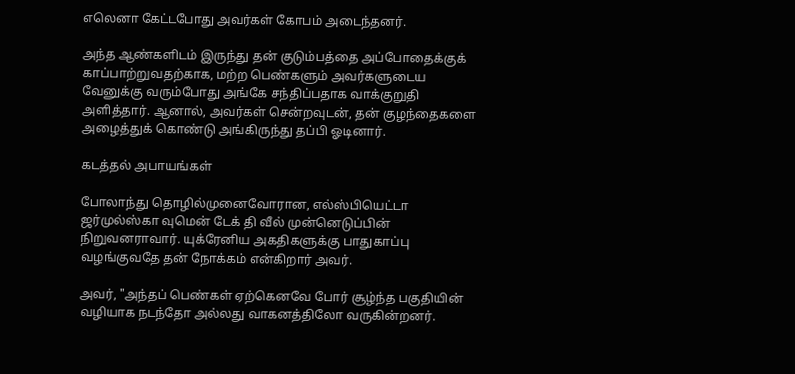எலெனா கேட்டபோது அவர்கள் கோபம் அடைந்தனர்.

அந்த ஆண்களிடம் இருந்து தன் குடும்பத்தை அப்போதைக்குக் காப்பாற்றுவதற்காக, மற்ற பெண்களும் அவர்களுடைய வேனுக்கு வரும்போது அங்கே சந்திப்பதாக வாக்குறுதி அளித்தார். ஆனால், அவர்கள் சென்றவுடன், தன் குழந்தைகளை அழைத்துக் கொண்டு அங்கிருந்து தப்பி ஓடினார்.

கடத்தல் அபாயங்கள்

போலாந்து தொழில்முனைவோரான, எல்ஸ்பியெட்டா ஜர்முல்ஸ்கா வுமென் டேக் தி வீல் முன்னெடுப்பின் நிறுவனராவார். யுக்ரேனிய அகதிகளுக்கு பாதுகாப்பு வழங்குவதே தன் நோக்கம் என்கிறார் அவர்.

அவர், "அந்தப் பெண்கள் ஏற்கெனவே போர் சூழ்ந்த பகுதியின் வழியாக நடந்தோ அல்லது வாகனத்திலோ வருகின்றனர்.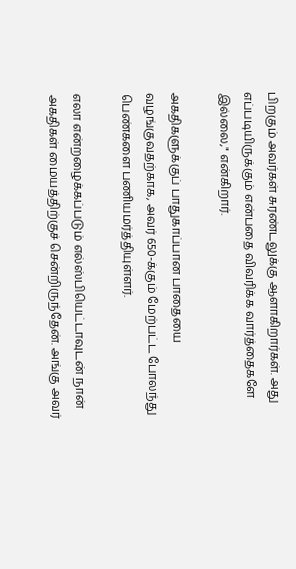பிறகும் அவர்கள் சுரண்டலுக்கு ஆளாகிறார்கள். அது எப்படியிருக்கும் என்பதை விவரிக்க வார்த்தைகளே இல்லை," என்கிறார்.

அகதிகளுக்குப் பாதுகாப்பான பாதையை வழங்குவதற்காக, அவர் 650-க்கும் மேற்பட்ட போலந்து பெண்களை பணியமர்த்தியுள்ளர்.

எலா என்றழைக்கப்படும் எல்ஸ்பியெட்டாவுடன் நான் அகதிகள் மையத்திற்குச் சென்றிருந்தேன். அங்கு அவர்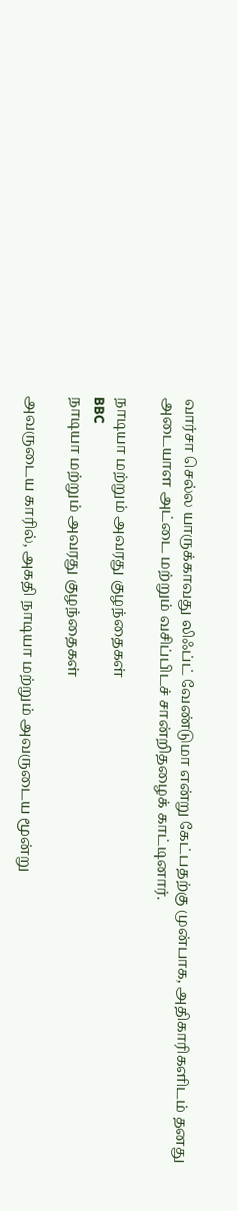வார்சா செல்ல யாருக்காவது லிஃப்ட் வேண்டுமா என்று கேட்பதற்கு முன்பாக, அதிகாரிகளிடம் தனது அடையாள அட்டை மற்றும் வசிப்பிடச் சான்றிதழைக் காட்டினார்.

நாடியா மற்றும் அவரது குழந்தைகள்
BBC
நாடியா மற்றும் அவரது குழந்தைகள்

அவருடைய காரில், அகதி நாடியா மற்றும் அவருடைய மூன்று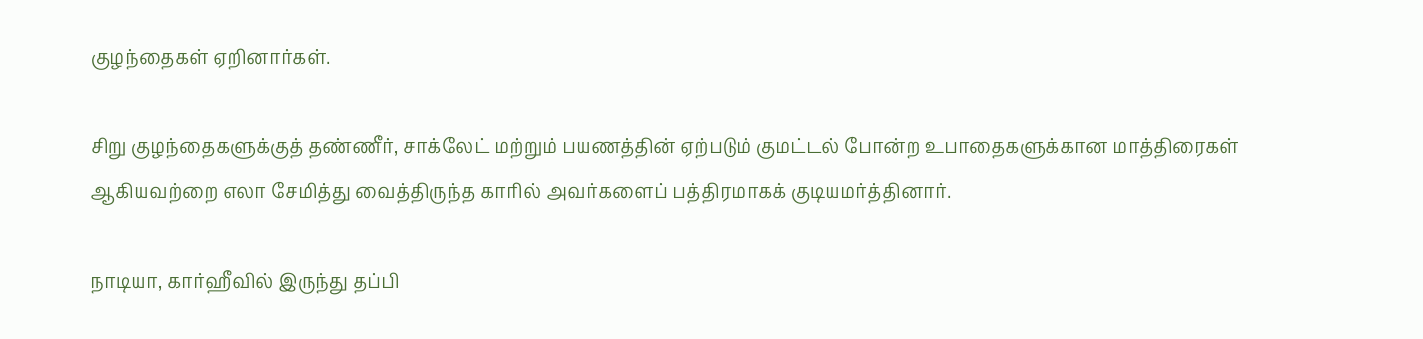குழந்தைகள் ஏறினார்கள்.

சிறு குழந்தைகளுக்குத் தண்ணீர், சாக்லேட் மற்றும் பயணத்தின் ஏற்படும் குமட்டல் போன்ற உபாதைகளுக்கான மாத்திரைகள் ஆகியவற்றை எலா சேமித்து வைத்திருந்த காரில் அவர்களைப் பத்திரமாகக் குடியமர்த்தினார்.

நாடியா, கார்ஹீவில் இருந்து தப்பி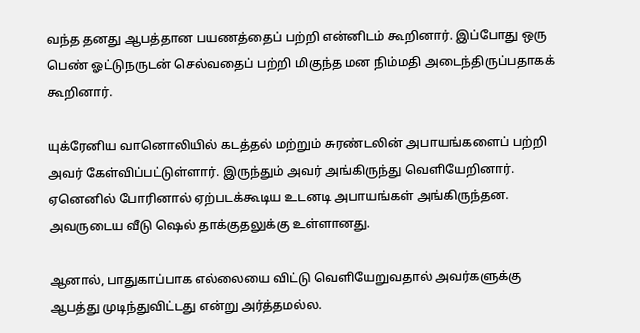வந்த தனது ஆபத்தான பயணத்தைப் பற்றி என்னிடம் கூறினார். இப்போது ஒரு பெண் ஓட்டுநருடன் செல்வதைப் பற்றி மிகுந்த மன நிம்மதி அடைந்திருப்பதாகக் கூறினார்.

யுக்ரேனிய வானொலியில் கடத்தல் மற்றும் சுரண்டலின் அபாயங்களைப் பற்றி அவர் கேள்விப்பட்டுள்ளார். இருந்தும் அவர் அங்கிருந்து வெளியேறினார். ஏனெனில் போரினால் ஏற்படக்கூடிய உடனடி அபாயங்கள் அங்கிருந்தன. அவருடைய வீடு ஷெல் தாக்குதலுக்கு உள்ளானது.

ஆனால், பாதுகாப்பாக எல்லையை விட்டு வெளியேறுவதால் அவர்களுக்கு ஆபத்து முடிந்துவிட்டது என்று அர்த்தமல்ல.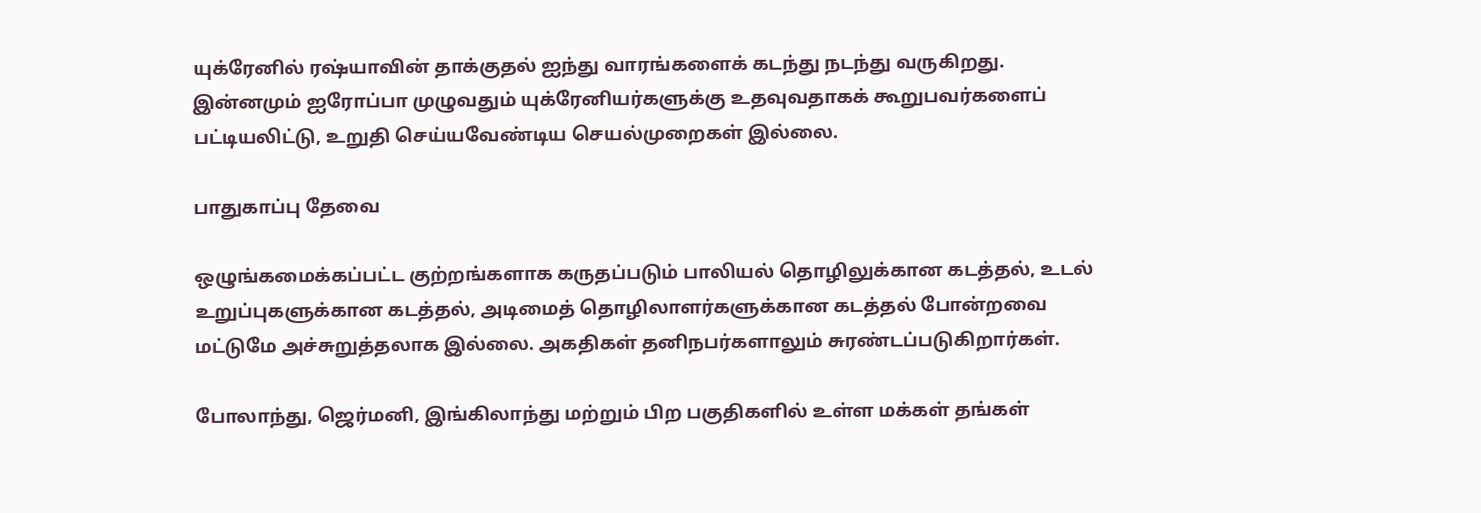யுக்ரேனில் ரஷ்யாவின் தாக்குதல் ஐந்து வாரங்களைக் கடந்து நடந்து வருகிறது. இன்னமும் ஐரோப்பா முழுவதும் யுக்ரேனியர்களுக்கு உதவுவதாகக் கூறுபவர்களைப் பட்டியலிட்டு, உறுதி செய்யவேண்டிய செயல்முறைகள் இல்லை.

பாதுகாப்பு தேவை

ஒழுங்கமைக்கப்பட்ட குற்றங்களாக கருதப்படும் பாலியல் தொழிலுக்கான கடத்தல், உடல் உறுப்புகளுக்கான கடத்தல், அடிமைத் தொழிலாளர்களுக்கான கடத்தல் போன்றவை மட்டுமே அச்சுறுத்தலாக இல்லை. அகதிகள் தனிநபர்களாலும் சுரண்டப்படுகிறார்கள்.

போலாந்து, ஜெர்மனி, இங்கிலாந்து மற்றும் பிற பகுதிகளில் உள்ள மக்கள் தங்கள்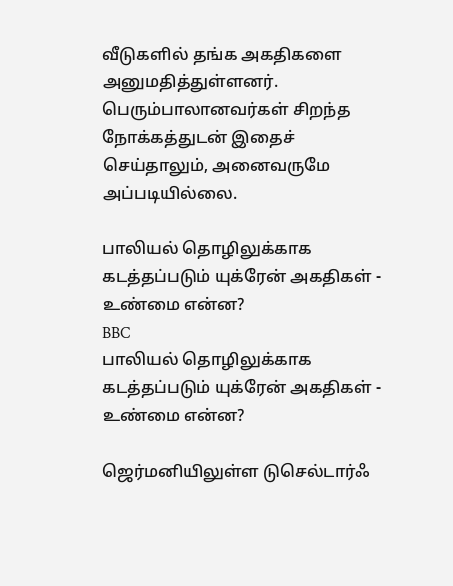வீடுகளில் தங்க அகதிகளை அனுமதித்துள்ளனர். பெரும்பாலானவர்கள் சிறந்த நோக்கத்துடன் இதைச் செய்தாலும், அனைவருமே அப்படியில்லை.

பாலியல் தொழிலுக்காக கடத்தப்படும் யுக்ரேன் அகதிகள் - உண்மை என்ன?
BBC
பாலியல் தொழிலுக்காக கடத்தப்படும் யுக்ரேன் அகதிகள் - உண்மை என்ன?

ஜெர்மனியிலுள்ள டுசெல்டார்ஃ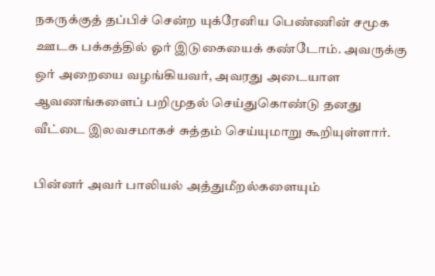நகருக்குத் தப்பிச் சென்ற யுக்ரேனிய பெண்ணின் சமூக ஊடக பக்கத்தில் ஓர் இடுகையைக் கண்டோம். அவருக்கு ஒர் அறையை வழங்கியவர், அவரது அடையாள ஆவணங்களைப் பறிமுதல் செய்துகொண்டு தனது வீட்டை இலவசமாகச் சுத்தம் செய்யுமாறு கூறியுள்ளார்.

பின்னர் அவர் பாலியல் அத்துமீறல்களையும்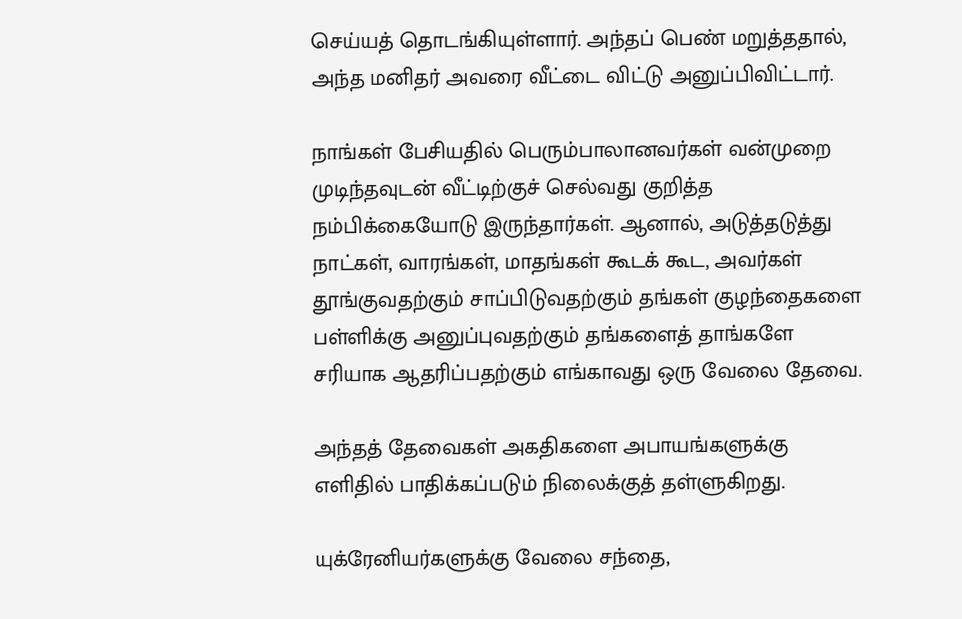செய்யத் தொடங்கியுள்ளார். அந்தப் பெண் மறுத்ததால், அந்த மனிதர் அவரை வீட்டை விட்டு அனுப்பிவிட்டார்.

நாங்கள் பேசியதில் பெரும்பாலானவர்கள் வன்முறை முடிந்தவுடன் வீட்டிற்குச் செல்வது குறித்த நம்பிக்கையோடு இருந்தார்கள். ஆனால், அடுத்தடுத்து நாட்கள், வாரங்கள், மாதங்கள் கூடக் கூட, அவர்கள் தூங்குவதற்கும் சாப்பிடுவதற்கும் தங்கள் குழந்தைகளை பள்ளிக்கு அனுப்புவதற்கும் தங்களைத் தாங்களே சரியாக ஆதரிப்பதற்கும் எங்காவது ஒரு வேலை தேவை.

அந்தத் தேவைகள் அகதிகளை அபாயங்களுக்கு எளிதில் பாதிக்கப்படும் நிலைக்குத் தள்ளுகிறது.

யுக்ரேனியர்களுக்கு வேலை சந்தை,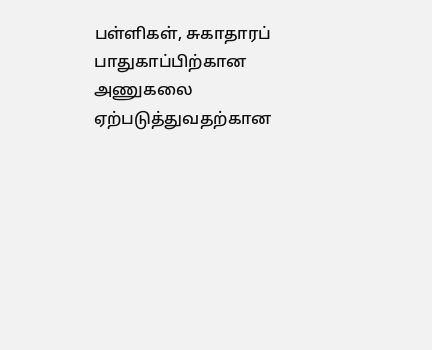பள்ளிகள், சுகாதாரப் பாதுகாப்பிற்கான அணுகலை ஏற்படுத்துவதற்கான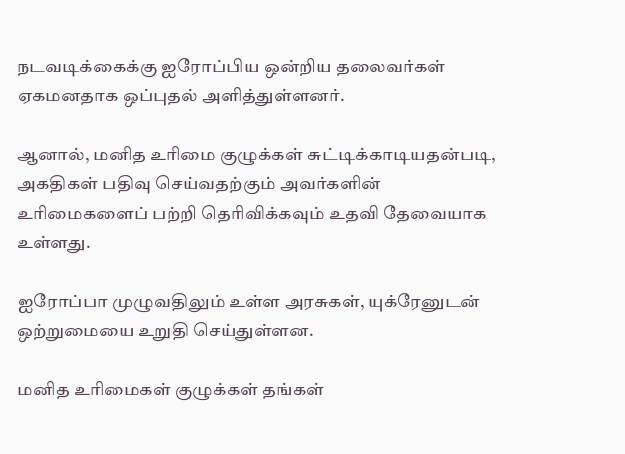நடவடிக்கைக்கு ஐரோப்பிய ஒன்றிய தலைவர்கள் ஏகமனதாக ஒப்புதல் அளித்துள்ளனர்.

ஆனால், மனித உரிமை குழுக்கள் சுட்டிக்காடியதன்படி, அகதிகள் பதிவு செய்வதற்கும் அவர்களின் உரிமைகளைப் பற்றி தெரிவிக்கவும் உதவி தேவையாக உள்ளது.

ஐரோப்பா முழுவதிலும் உள்ள அரசுகள், யுக்ரேனுடன் ஒற்றுமையை உறுதி செய்துள்ளன.

மனித உரிமைகள் குழுக்கள் தங்கள்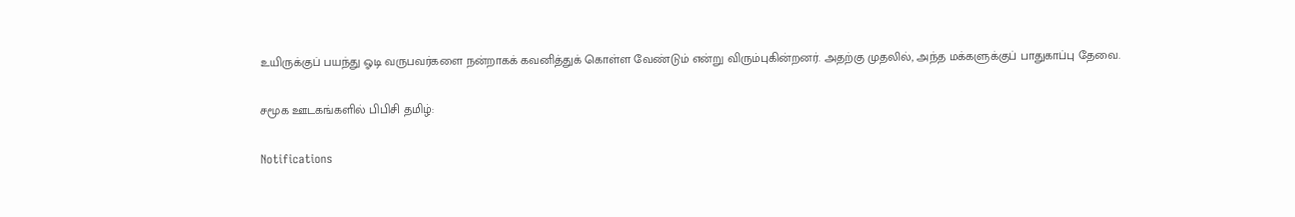உயிருக்குப் பயந்து ஓடி வருபவர்களை நன்றாகக் கவனித்துக் கொள்ள வேண்டும் என்று விரும்புகின்றனர். அதற்கு முதலில், அந்த மக்களுக்குப் பாதுகாப்பு தேவை.

சமூக ஊடகங்களில் பிபிசி தமிழ்:

Notifications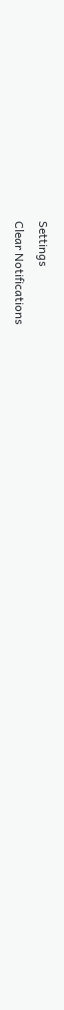Settings
Clear Notifications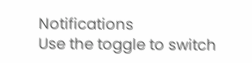Notifications
Use the toggle to switch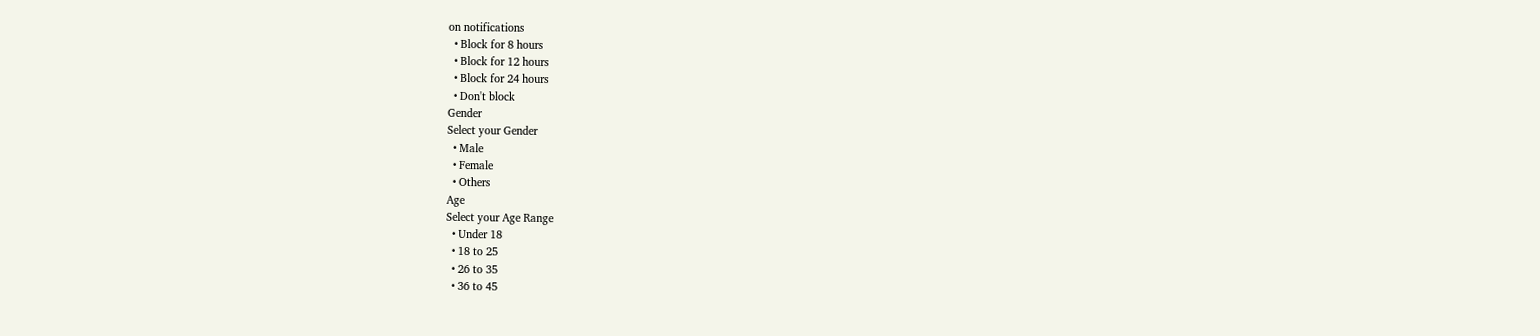on notifications
  • Block for 8 hours
  • Block for 12 hours
  • Block for 24 hours
  • Don't block
Gender
Select your Gender
  • Male
  • Female
  • Others
Age
Select your Age Range
  • Under 18
  • 18 to 25
  • 26 to 35
  • 36 to 45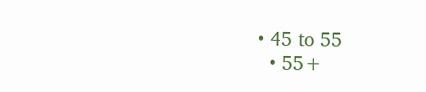• 45 to 55
  • 55+